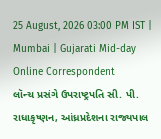25 August, 2026 03:00 PM IST | Mumbai | Gujarati Mid-day Online Correspondent
લૉન્ચ પ્રસંગે ઉપરાષ્ટ્રપતિ સી. પી. રાધાકૃષ્ણન, આંધ્રપ્રદેશના રાજ્યપાલ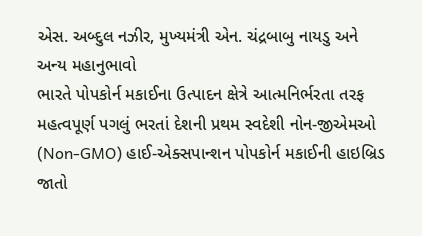એસ. અબ્દુલ નઝીર, મુખ્યમંત્રી એન. ચંદ્રબાબુ નાયડુ અને અન્ય મહાનુભાવો
ભારતે પોપકોર્ન મકાઈના ઉત્પાદન ક્ષેત્રે આત્મનિર્ભરતા તરફ મહત્વપૂર્ણ પગલું ભરતાં દેશની પ્રથમ સ્વદેશી નોન-જીએમઓ (Non-GMO) હાઈ-એક્સપાન્શન પોપકોર્ન મકાઈની હાઇબ્રિડ જાતો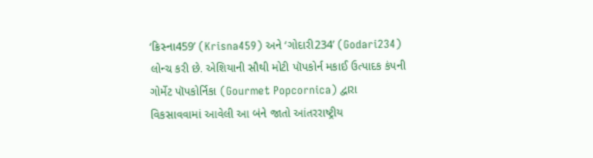‘ક્રિસ્ના459’ (Krisna459) અને ‘ગોદારી234’ (Godari234) લોન્ચ કરી છે. એશિયાની સૌથી મોટી પૉપકોર્ન મકાઈ ઉત્પાદક કંપની ગોર્મેટ પૉપકોર્નિકા (Gourmet Popcornica) દ્વારા વિકસાવવામાં આવેલી આ બંને જાતો આંતરરાષ્ટ્રીય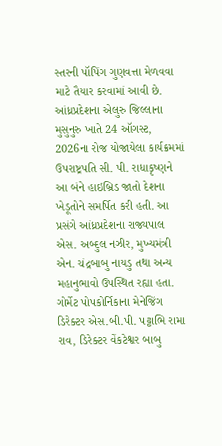સ્તરની પૉપિંગ ગુણવત્તા મેળવવા માટે તૈયાર કરવામાં આવી છે. આંધ્રપ્રદેશના એલુરુ જિલ્લાના મુસુનુરુ ખાતે 24 ઑગસ્ટ, 2026ના રોજ યોજાયેલા કાર્યક્રમમાં ઉપરાષ્ટ્રપતિ સી. પી. રાધાકૃષ્ણને આ બંને હાઇબ્રિડ જાતો દેશના ખેડૂતોને સમર્પિત કરી હતી. આ પ્રસંગે આંધ્રપ્રદેશના રાજ્યપાલ એસ. અબ્દુલ નઝીર, મુખ્યમંત્રી એન. ચંદ્રબાબુ નાયડુ તથા અન્ય મહાનુભાવો ઉપસ્થિત રહ્યા હતા.
ગોર્મેટ પોપકોર્નિકાના મેનેજિંગ ડિરેક્ટર એસ.બી.પી. પટ્ટાભિ રામા રાવ, ડિરેક્ટર વેંકટેશ્વર બાબુ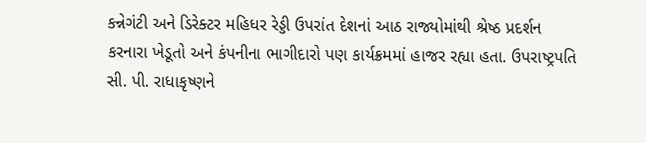કન્નેગંટી અને ડિરેક્ટર મહિધર રેડ્ડી ઉપરાંત દેશનાં આઠ રાજ્યોમાંથી શ્રેષ્ઠ પ્રદર્શન કરનારા ખેડૂતો અને કંપનીના ભાગીદારો પણ કાર્યક્રમમાં હાજર રહ્યા હતા. ઉપરાષ્ટ્રપતિ સી. પી. રાધાકૃષ્ણને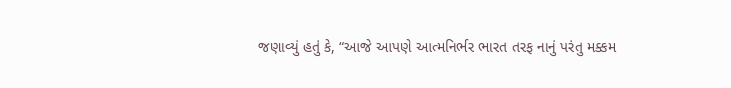જણાવ્યું હતું કે, “આજે આપણે આત્મનિર્ભર ભારત તરફ નાનું પરંતુ મક્કમ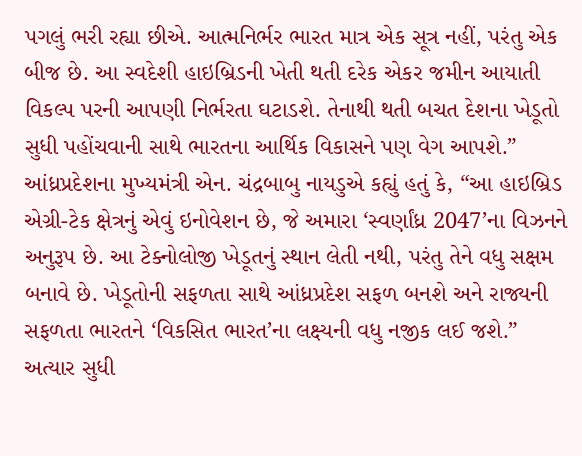પગલું ભરી રહ્યા છીએ. આત્મનિર્ભર ભારત માત્ર એક સૂત્ર નહીં, પરંતુ એક બીજ છે. આ સ્વદેશી હાઇબ્રિડની ખેતી થતી દરેક એકર જમીન આયાતી વિકલ્પ પરની આપણી નિર્ભરતા ઘટાડશે. તેનાથી થતી બચત દેશના ખેડૂતો સુધી પહોંચવાની સાથે ભારતના આર્થિક વિકાસને પણ વેગ આપશે.” આંધ્રપ્રદેશના મુખ્યમંત્રી એન. ચંદ્રબાબુ નાયડુએ કહ્યું હતું કે, “આ હાઇબ્રિડ એગ્રી-ટેક ક્ષેત્રનું એવું ઇનોવેશન છે, જે અમારા ‘સ્વર્ણાંધ્ર 2047’ના વિઝનને અનુરૂપ છે. આ ટેક્નોલોજી ખેડૂતનું સ્થાન લેતી નથી, પરંતુ તેને વધુ સક્ષમ બનાવે છે. ખેડૂતોની સફળતા સાથે આંધ્રપ્રદેશ સફળ બનશે અને રાજ્યની સફળતા ભારતને ‘વિકસિત ભારત’ના લક્ષ્યની વધુ નજીક લઈ જશે.”
અત્યાર સુધી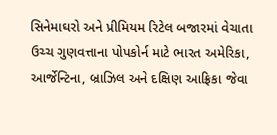સિનેમાઘરો અને પ્રીમિયમ રિટેલ બજારમાં વેચાતા ઉચ્ચ ગુણવત્તાના પોપકોર્ન માટે ભારત અમેરિકા, આર્જેન્ટિના, બ્રાઝિલ અને દક્ષિણ આફ્રિકા જેવા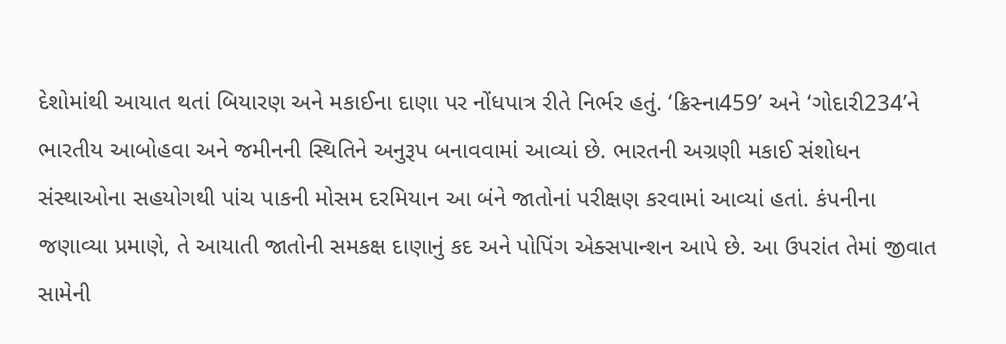દેશોમાંથી આયાત થતાં બિયારણ અને મકાઈના દાણા પર નોંધપાત્ર રીતે નિર્ભર હતું. ‘ક્રિસ્ના459’ અને ‘ગોદારી234’ને ભારતીય આબોહવા અને જમીનની સ્થિતિને અનુરૂપ બનાવવામાં આવ્યાં છે. ભારતની અગ્રણી મકાઈ સંશોધન સંસ્થાઓના સહયોગથી પાંચ પાકની મોસમ દરમિયાન આ બંને જાતોનાં પરીક્ષણ કરવામાં આવ્યાં હતાં. કંપનીના જણાવ્યા પ્રમાણે, તે આયાતી જાતોની સમકક્ષ દાણાનું કદ અને પોપિંગ એક્સપાન્શન આપે છે. આ ઉપરાંત તેમાં જીવાત સામેની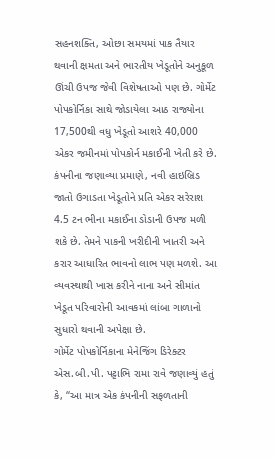સહનશક્તિ, ઓછા સમયમાં પાક તૈયાર થવાની ક્ષમતા અને ભારતીય ખેડૂતોને અનુકૂળ ઊંચી ઉપજ જેવી વિશેષતાઓ પણ છે. ગોર્મેટ પોપકોર્નિકા સાથે જોડાયેલા આઠ રાજ્યોના 17,500થી વધુ ખેડૂતો આશરે 40,000 એકર જમીનમાં પોપકોર્ન મકાઈની ખેતી કરે છે. કંપનીના જણાવ્યા પ્રમાણે, નવી હાઇબ્રિડ જાતો ઉગાડતા ખેડૂતોને પ્રતિ એકર સરેરાશ 4.5 ટન ભીના મકાઈના ડોડાની ઉપજ મળી શકે છે. તેમને પાકની ખરીદીની ખાતરી અને કરાર આધારિત ભાવનો લાભ પણ મળશે. આ વ્યવસ્થાથી ખાસ કરીને નાના અને સીમાંત ખેડૂત પરિવારોની આવકમાં લાંબા ગાળાનો સુધારો થવાની અપેક્ષા છે.
ગોર્મેટ પોપકોર્નિકાના મેનેજિંગ ડિરેક્ટર એસ.બી.પી. પટ્ટાભિ રામા રાવે જણાવ્યું હતું કે, “આ માત્ર એક કંપનીની સફળતાની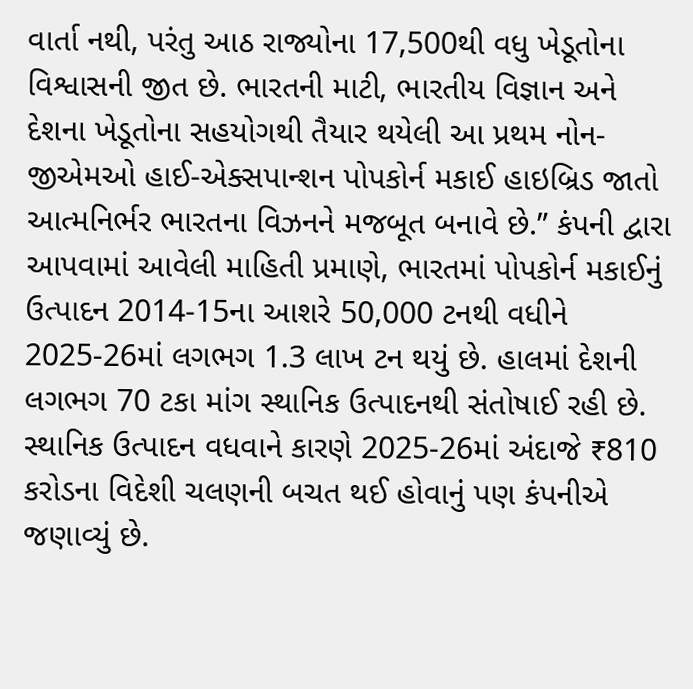વાર્તા નથી, પરંતુ આઠ રાજ્યોના 17,500થી વધુ ખેડૂતોના વિશ્વાસની જીત છે. ભારતની માટી, ભારતીય વિજ્ઞાન અને દેશના ખેડૂતોના સહયોગથી તૈયાર થયેલી આ પ્રથમ નોન-જીએમઓ હાઈ-એક્સપાન્શન પોપકોર્ન મકાઈ હાઇબ્રિડ જાતો આત્મનિર્ભર ભારતના વિઝનને મજબૂત બનાવે છે.” કંપની દ્વારા આપવામાં આવેલી માહિતી પ્રમાણે, ભારતમાં પોપકોર્ન મકાઈનું ઉત્પાદન 2014-15ના આશરે 50,000 ટનથી વધીને 2025-26માં લગભગ 1.3 લાખ ટન થયું છે. હાલમાં દેશની લગભગ 70 ટકા માંગ સ્થાનિક ઉત્પાદનથી સંતોષાઈ રહી છે. સ્થાનિક ઉત્પાદન વધવાને કારણે 2025-26માં અંદાજે ₹810 કરોડના વિદેશી ચલણની બચત થઈ હોવાનું પણ કંપનીએ જણાવ્યું છે.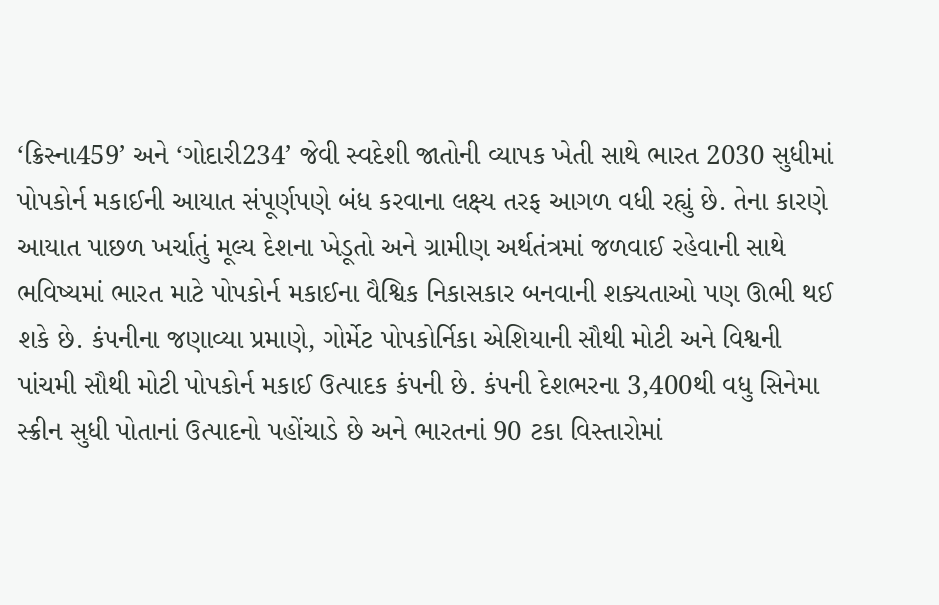‘ક્રિસ્ના459’ અને ‘ગોદારી234’ જેવી સ્વદેશી જાતોની વ્યાપક ખેતી સાથે ભારત 2030 સુધીમાં પોપકોર્ન મકાઈની આયાત સંપૂર્ણપણે બંધ કરવાના લક્ષ્ય તરફ આગળ વધી રહ્યું છે. તેના કારણે આયાત પાછળ ખર્ચાતું મૂલ્ય દેશના ખેડૂતો અને ગ્રામીણ અર્થતંત્રમાં જળવાઈ રહેવાની સાથે ભવિષ્યમાં ભારત માટે પોપકોર્ન મકાઈના વૈશ્વિક નિકાસકાર બનવાની શક્યતાઓ પણ ઊભી થઈ શકે છે. કંપનીના જણાવ્યા પ્રમાણે, ગોર્મેટ પોપકોર્નિકા એશિયાની સૌથી મોટી અને વિશ્વની પાંચમી સૌથી મોટી પોપકોર્ન મકાઈ ઉત્પાદક કંપની છે. કંપની દેશભરના 3,400થી વધુ સિનેમા સ્ક્રીન સુધી પોતાનાં ઉત્પાદનો પહોંચાડે છે અને ભારતનાં 90 ટકા વિસ્તારોમાં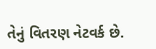તેનું વિતરણ નેટવર્ક છે.